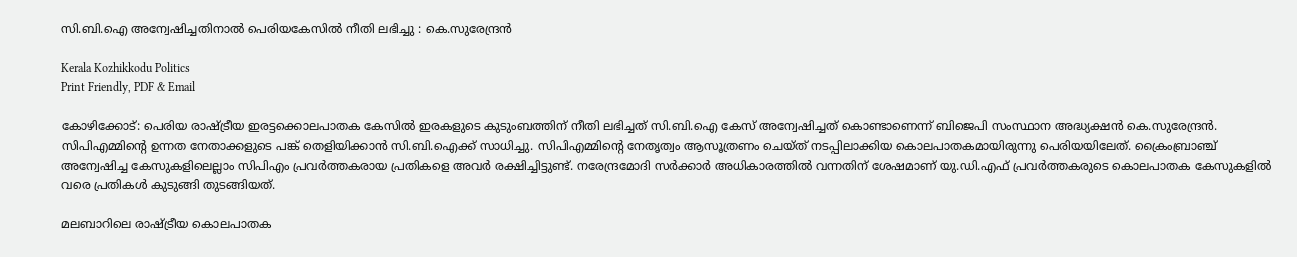സി.ബി.ഐ അന്വേഷിച്ചതിനാൽ പെരിയകേസിൽ നീതി ലഭിച്ചു : കെ.സുരേന്ദ്രൻ

Kerala Kozhikkodu Politics
Print Friendly, PDF & Email

കോഴിക്കോട്: പെരിയ രാഷ്ട്രീയ ഇരട്ടക്കൊലപാതക കേസില്‍ ഇരകളുടെ കുടുംബത്തിന് നീതി ലഭിച്ചത് സി.ബി.ഐ കേസ് അന്വേഷിച്ചത് കൊണ്ടാണെന്ന് ബിജെപി സംസ്ഥാന അദ്ധ്യക്ഷന്‍ കെ.സുരേന്ദ്രന്‍. സിപിഎമ്മിന്റെ ഉന്നത നേതാക്കളുടെ പങ്ക് തെളിയിക്കാന്‍ സി.ബി.ഐക്ക് സാധിച്ചു. സിപിഎമ്മിന്റെ നേതൃത്വം ആസൂത്രണം ചെയ്ത് നടപ്പിലാക്കിയ കൊലപാതകമായിരുന്നു പെരിയയിലേത്. ക്രൈംബ്രാഞ്ച് അന്വേഷിച്ച കേസുകളിലെല്ലാം സിപിഎം പ്രവര്‍ത്തകരായ പ്രതികളെ അവര്‍ രക്ഷിച്ചിട്ടുണ്ട്. നരേന്ദ്രമോദി സര്‍ക്കാര്‍ അധികാരത്തില്‍ വന്നതിന് ശേഷമാണ് യു.ഡി.എഫ് പ്രവര്‍ത്തകരുടെ കൊലപാതക കേസുകളില്‍ വരെ പ്രതികള്‍ കുടുങ്ങി തുടങ്ങിയത്.

മലബാറിലെ രാഷ്ട്രീയ കൊലപാതക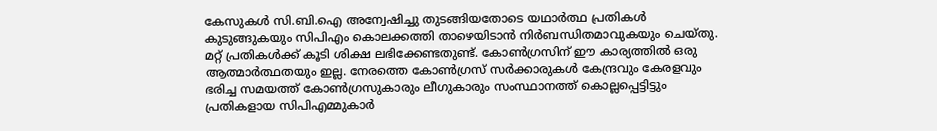കേസുകള്‍ സി.ബി.ഐ അന്വേഷിച്ചു തുടങ്ങിയതോടെ യഥാര്‍ത്ഥ പ്രതികള്‍ കുടുങ്ങുകയും സിപിഎം കൊലക്കത്തി താഴെയിടാന്‍ നിര്‍ബന്ധിതമാവുകയും ചെയ്തു. മറ്റ് പ്രതികള്‍ക്ക് കൂടി ശിക്ഷ ലഭിക്കേണ്ടതുണ്ട്. കോണ്‍ഗ്രസിന് ഈ കാര്യത്തില്‍ ഒരു ആത്മാര്‍ത്ഥതയും ഇല്ല. നേരത്തെ കോണ്‍ഗ്രസ് സര്‍ക്കാരുകള്‍ കേന്ദ്രവും കേരളവും ഭരിച്ച സമയത്ത് കോണ്‍ഗ്രസുകാരും ലീഗുകാരും സംസ്ഥാനത്ത് കൊല്ലപ്പെട്ടിട്ടും പ്രതികളായ സിപിഎമ്മുകാര്‍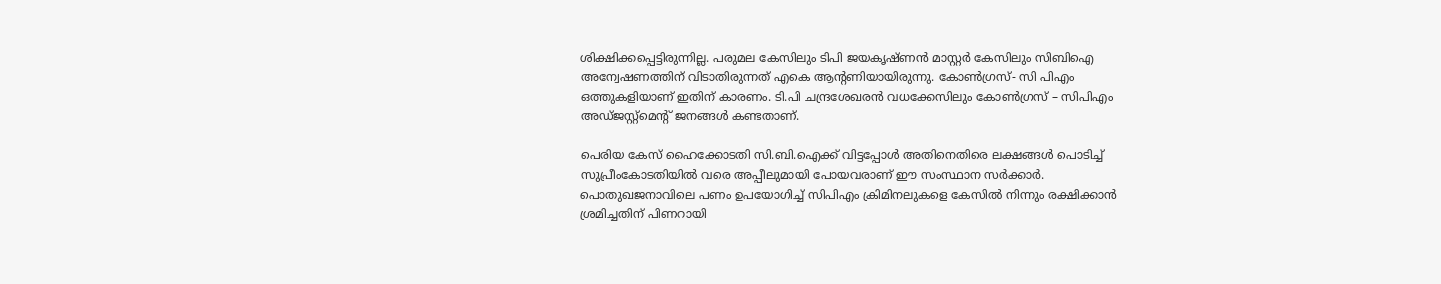ശിക്ഷിക്കപ്പെട്ടിരുന്നില്ല. പരുമല കേസിലും ടിപി ജയകൃഷ്ണന്‍ മാസ്റ്റര്‍ കേസിലും സിബിഐ അന്വേഷണത്തിന് വിടാതിരുന്നത് എകെ ആന്റണിയായിരുന്നു. കോണ്‍ഗ്രസ്- സി പിഎം ഒത്തുകളിയാണ് ഇതിന് കാരണം. ടി.പി ചന്ദ്രശേഖരന്‍ വധക്കേസിലും കോണ്‍ഗ്രസ് – സിപിഎം അഡ്ജസ്റ്റ്‌മെന്റ് ജനങ്ങള്‍ കണ്ടതാണ്.

പെരിയ കേസ് ഹൈക്കോടതി സി.ബി.ഐക്ക് വിട്ടപ്പോള്‍ അതിനെതിരെ ലക്ഷങ്ങള്‍ പൊടിച്ച് സുപ്രീംകോടതിയില്‍ വരെ അപ്പീലുമായി പോയവരാണ് ഈ സംസ്ഥാന സര്‍ക്കാര്‍. പൊതുഖജനാവിലെ പണം ഉപയോഗിച്ച് സിപിഎം ക്രിമിനലുകളെ കേസില്‍ നിന്നും രക്ഷിക്കാന്‍ ശ്രമിച്ചതിന് പിണറായി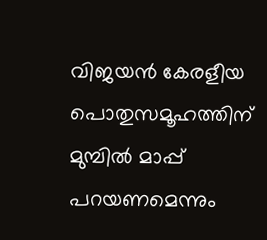വിജയന്‍ കേരളീയ പൊതുസമൂഹത്തിന് മുമ്പില്‍ മാപ്പ് പറയണമെന്നും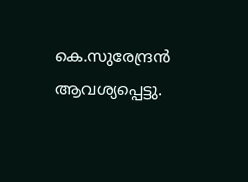കെ.സുരേന്ദ്രന്‍ ആവശ്യപ്പെട്ടു.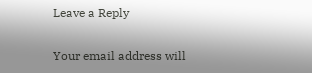Leave a Reply

Your email address will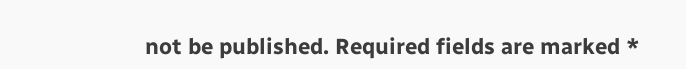not be published. Required fields are marked *